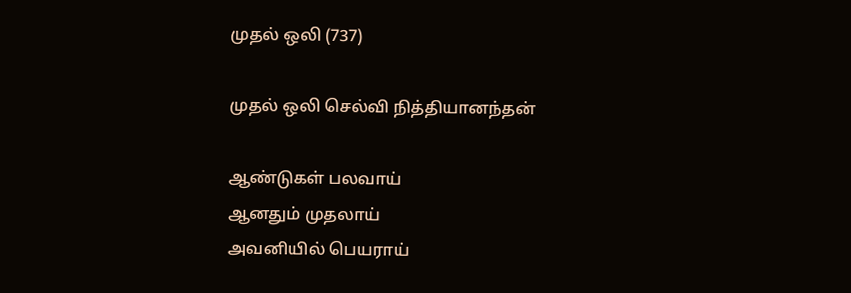முதல் ஒலி (737)

முதல் ஒலி செல்வி நித்தியானந்தன்

ஆண்டுகள் பலவாய்
ஆனதும் முதலாய்
அவனியில் பெயராய்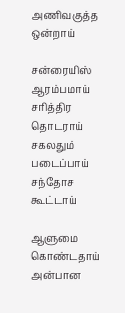அணிவகுத்த ஒன்றாய்

சன்ரையிஸ் ஆரம்பமாய்
சரித்திர தொடராய்
சகலதும் படைப்பாய்
சந்தோச கூட்டாய்

ஆளுமை கொண்டதாய்
அன்பான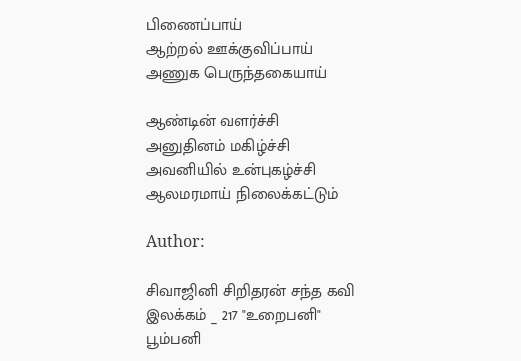பிணைப்பாய்
ஆற்றல் ஊக்குவிப்பாய்
அணுக பெருந்தகையாய்

ஆண்டின் வளர்ச்சி
அனுதினம் மகிழ்ச்சி
அவனியில் உன்புகழ்ச்சி
ஆலமரமாய் நிலைக்கட்டும்

Author:

சிவாஜினி சிறிதரன் சந்த கவி இலக்கம் _ 217 "உறைபனி" பூம்பனி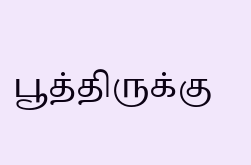பூத்திருக்கு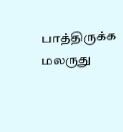பாத்திருக்க மலருது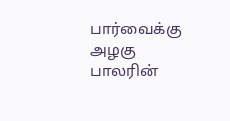பார்வைக்கு அழகு பாலரின்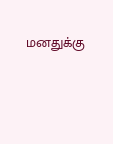மனதுக்கு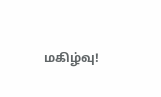மகிழ்வு!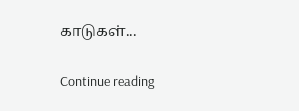காடுகள்...

Continue reading